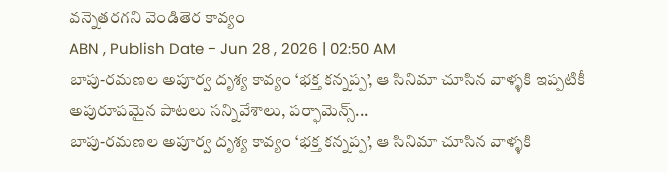వన్నెతరగని వెండితెర కావ్యం
ABN , Publish Date - Jun 28 , 2026 | 02:50 AM
బాపు-రమణల అపూర్వ దృశ్య కావ్యం ‘భక్త కన్నప్ప’, ఆ సినిమా చూసిన వాళ్ళకి ఇప్పటికీ అపురూపమైన పాటలు సన్నివేశాలు, పర్ఫామెన్స్...
బాపు-రమణల అపూర్వ దృశ్య కావ్యం ‘భక్త కన్నప్ప’, ఆ సినిమా చూసిన వాళ్ళకి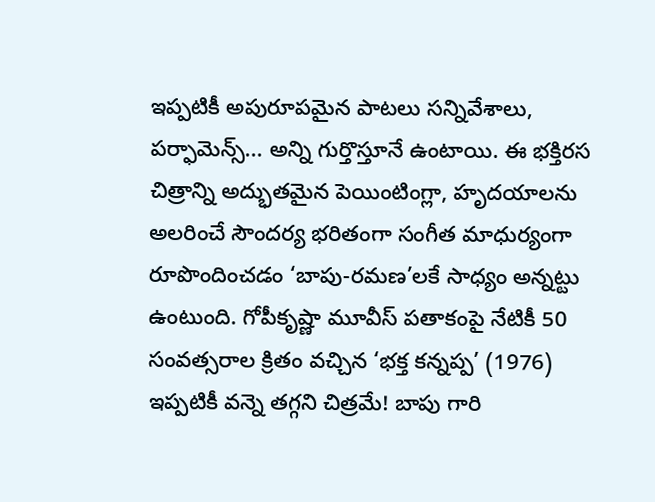ఇప్పటికీ అపురూపమైన పాటలు సన్నివేశాలు, పర్ఫామెన్స్... అన్ని గుర్తొస్తూనే ఉంటాయి. ఈ భక్తిరస చిత్రాన్ని అద్భుతమైన పెయింటింగ్లా, హృదయాలను అలరించే సౌందర్య భరితంగా సంగీత మాధుర్యంగా రూపొందించడం ‘బాపు-రమణ’లకే సాధ్యం అన్నట్టు ఉంటుంది. గోపీకృష్ణా మూవీస్ పతాకంపై నేటికీ 50 సంవత్సరాల క్రితం వచ్చిన ‘భక్త కన్నప్ప’ (1976) ఇప్పటికీ వన్నె తగ్గని చిత్రమే! బాపు గారి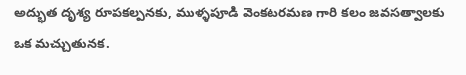అద్భుత దృశ్య రూపకల్పనకు, ముళ్ళపూడి వెంకటరమణ గారి కలం జవసత్వాలకు ఒక మచ్చుతునక.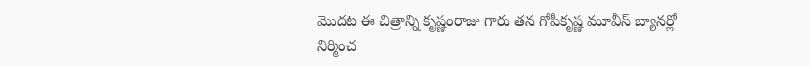మొదట ఈ చిత్రాన్ని కృష్ణంరాజు గారు తన గోపీకృష్ణ మూవీస్ బ్యానర్లో నిర్మించ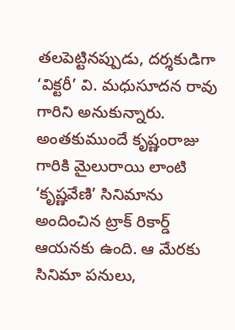తలపెట్టినప్పుడు, దర్శకుడిగా ‘విక్టరీ’ వి. మధుసూదన రావు గారిని అనుకున్నారు. అంతకుముందే కృష్ణంరాజు గారికి మైలురాయి లాంటి ‘కృష్ణవేణి’ సినిమాను అందించిన ట్రాక్ రికార్డ్ ఆయనకు ఉంది. ఆ మేరకు సినిమా పనులు,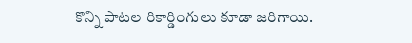కొన్ని పాటల రికార్డింగులు కూడా జరిగాయి.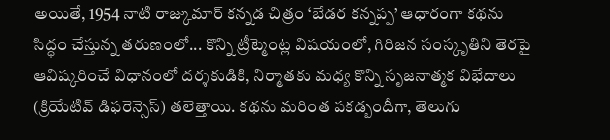అయితే, 1954 నాటి రాజ్కుమార్ కన్నడ చిత్రం ‘బేడర కన్నప్ప’ ఆధారంగా కథను సిద్ధం చేస్తున్న తరుణంలో... కొన్ని ట్రీట్మెంట్ల విషయంలో, గిరిజన సంస్కృతిని తెరపై ఆవిష్కరించే విధానంలో దర్శకుడికి, నిర్మాతకు మధ్య కొన్ని సృజనాత్మక విభేదాలు (క్రియేటివ్ డిఫరెన్సెస్) తలెత్తాయి. కథను మరింత పకడ్బందీగా, తెలుగు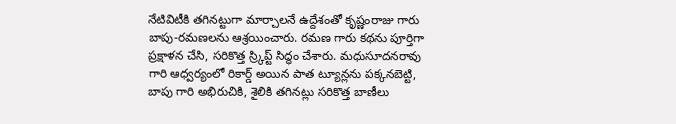నేటివిటీకి తగినట్టుగా మార్చాలనే ఉద్దేశంతో కృష్ణంరాజు గారు బాపు-రమణలను ఆశ్రయించారు. రమణ గారు కథను పూర్తిగా ప్రక్షాళన చేసి, సరికొత్త స్ర్కిప్ట్ సిద్ధం చేశారు. మధుసూదనరావు గారి ఆధ్వర్యంలో రికార్డ్ అయిన పాత ట్యూన్లను పక్కనబెట్టి, బాపు గారి అభిరుచికి, శైలికి తగినట్లు సరికొత్త బాణీలు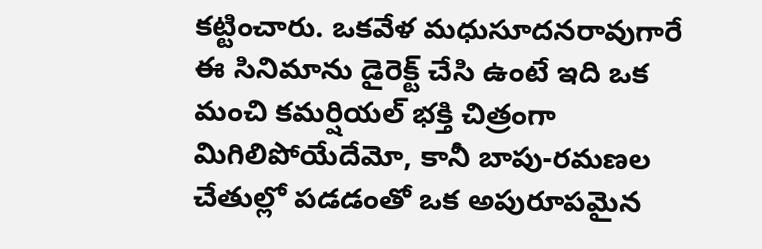కట్టించారు. ఒకవేళ మధుసూదనరావుగారే ఈ సినిమాను డైరెక్ట్ చేసి ఉంటే ఇది ఒక మంచి కమర్షియల్ భక్తి చిత్రంగా మిగిలిపోయేదేమో, కానీ బాపు-రమణల చేతుల్లో పడడంతో ఒక అపురూపమైన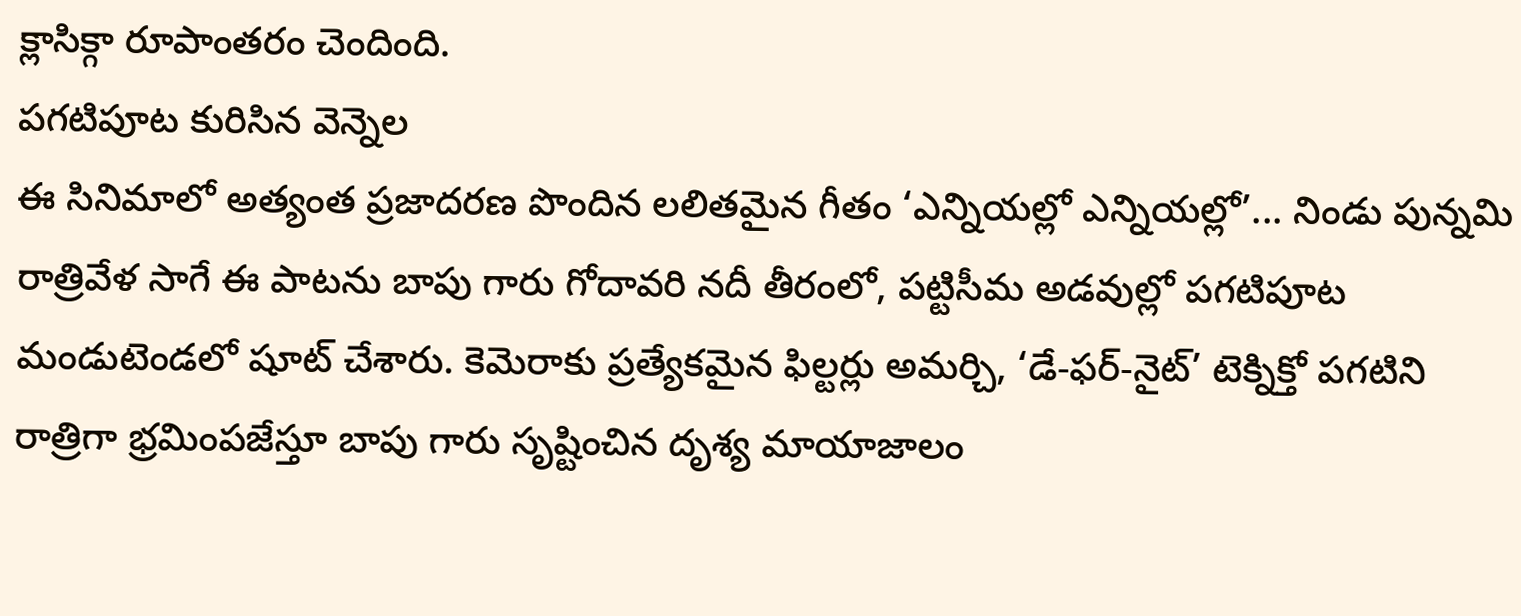క్లాసిక్గా రూపాంతరం చెందింది.
పగటిపూట కురిసిన వెన్నెల
ఈ సినిమాలో అత్యంత ప్రజాదరణ పొందిన లలితమైన గీతం ‘ఎన్నియల్లో ఎన్నియల్లో’... నిండు పున్నమి రాత్రివేళ సాగే ఈ పాటను బాపు గారు గోదావరి నదీ తీరంలో, పట్టిసీమ అడవుల్లో పగటిపూట మండుటెండలో షూట్ చేశారు. కెమెరాకు ప్రత్యేకమైన ఫిల్టర్లు అమర్చి, ‘డే-ఫర్-నైట్’ టెక్నిక్తో పగటిని రాత్రిగా భ్రమింపజేస్తూ బాపు గారు సృష్టించిన దృశ్య మాయాజాలం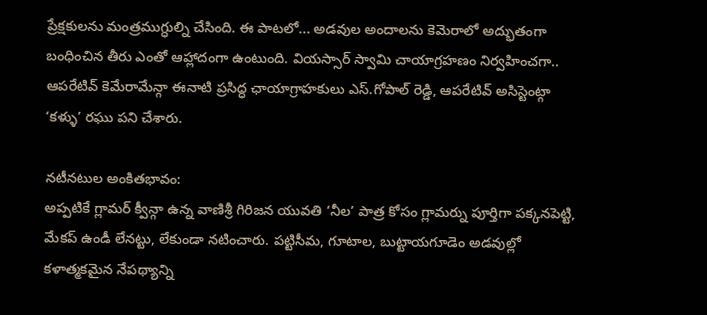ప్రేక్షకులను మంత్రముగ్ధుల్ని చేసింది. ఈ పాటలో... అడవుల అందాలను కెమెరాలో అద్భుతంగా బంధించిన తీరు ఎంతో ఆహ్లాదంగా ఉంటుంది. వియస్సార్ స్వామి చాయాగ్రహణం నిర్వహించగా.. ఆపరేటివ్ కెమేరామేన్గా ఈనాటి ప్రసిద్ధ ఛాయాగ్రాహకులు ఎస్.గోపాల్ రెడ్డి, ఆపరేటివ్ అసిస్టెంట్గా ‘కళ్ళు’ రఘు పని చేశారు.

నటీనటుల అంకితభావం:
అప్పటికే గ్లామర్ క్వీన్గా ఉన్న వాణిశ్రీ గిరిజన యువతి ‘నీల’ పాత్ర కోసం గ్లామర్ను పూర్తిగా పక్కనపెట్టి, మేకప్ ఉండీ లేనట్టు, లేకుండా నటించారు. పట్టిసీమ, గూటాల, బుట్టాయగూడెం అడవుల్లో కళాత్మకమైన నేపథ్యాన్ని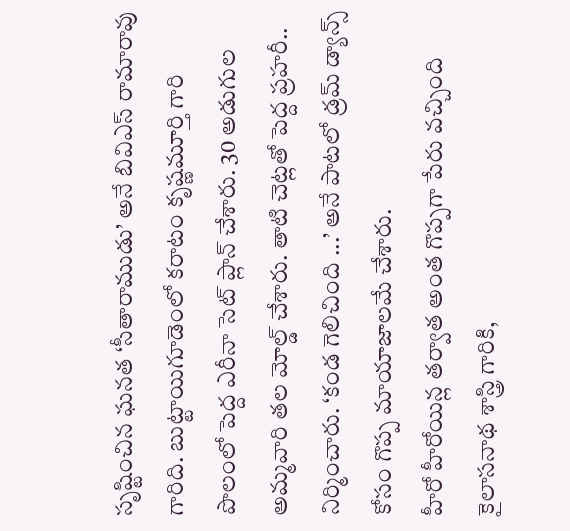సృష్టించిన ఘనత ‘సీతారాముడు’ అనే బివిఎస్ రామారావు గారిది. బుట్టాయిగూడెంలో కరాటం కృష్ణమూర్తి గారి పొలంలో పెద్ద ఎరీనా సెట్ ప్లాన్ చేశారు. 30 అడుగుల అమ్మవారి తల మోల్డ్ చేశారు. తాటి చెట్లతో పెద్ద ప్రహరీ.. నిర్మించారు. ‘కండ గెలిచింది ...’ అనే పాటలో డ్రమ్ డ్యాన్స్ కోసం గొప్ప మాయాజాలమే చేశారు.
హీరో హీరోయిన్ల తర్వాత అంత గొప్పగా పేరు వచ్చింది కైలాసనాథ శాస్త్రి గారికి,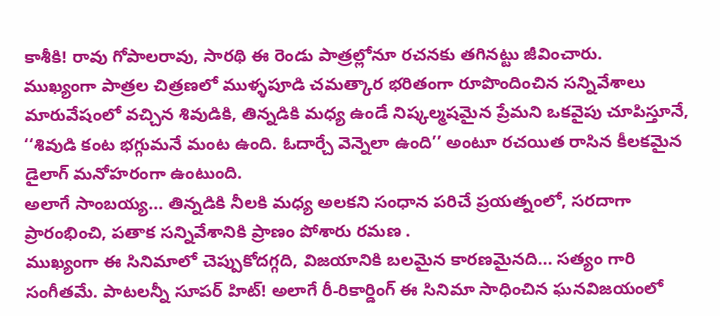కాశీకి! రావు గోపాలరావు, సారథి ఈ రెండు పాత్రల్లోనూ రచనకు తగినట్టు జీవించారు.
ముఖ్యంగా పాత్రల చిత్రణలో ముళ్ళపూడి చమత్కార భరితంగా రూపొందించిన సన్నివేశాలు మారువేషంలో వచ్చిన శివుడికి, తిన్నడికి మధ్య ఉండే నిష్కల్మషమైన ప్రేమని ఒకవైపు చూపిస్తూనే, ‘‘శివుడి కంట భగ్గుమనే మంట ఉంది. ఓదార్చే వెన్నెలా ఉంది’’ అంటూ రచయిత రాసిన కీలకమైన డైలాగ్ మనోహరంగా ఉంటుంది.
అలాగే సాంబయ్య... తిన్నడికి నీలకి మధ్య అలకని సంధాన పరిచే ప్రయత్నంలో, సరదాగా ప్రారంభించి, పతాక సన్నివేశానికి ప్రాణం పోశారు రమణ .
ముఖ్యంగా ఈ సినిమాలో చెప్పుకోదగ్గది, విజయానికి బలమైన కారణమైనది... సత్యం గారి సంగీతమే. పాటలన్నీ సూపర్ హిట్! అలాగే రీ-రికార్డింగ్ ఈ సినిమా సాధించిన ఘనవిజయంలో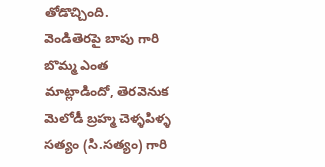తోడొచ్చింది.
వెండితెరపై బాపు గారి బొమ్మ ఎంత మాట్లాడిందో, తెరవెనుక మెలోడీ బ్రహ్మ చెళ్ళపిళ్ళ సత్యం (సి.సత్యం) గారి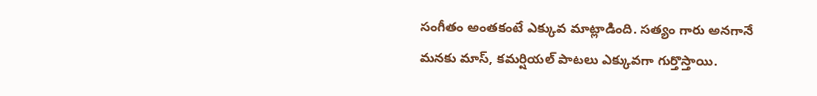సంగీతం అంతకంటే ఎక్కువ మాట్లాడింది. సత్యం గారు అనగానే మనకు మాస్, కమర్షియల్ పాటలు ఎక్కువగా గుర్తొస్తాయి.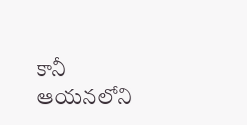కానీ ఆయనలోని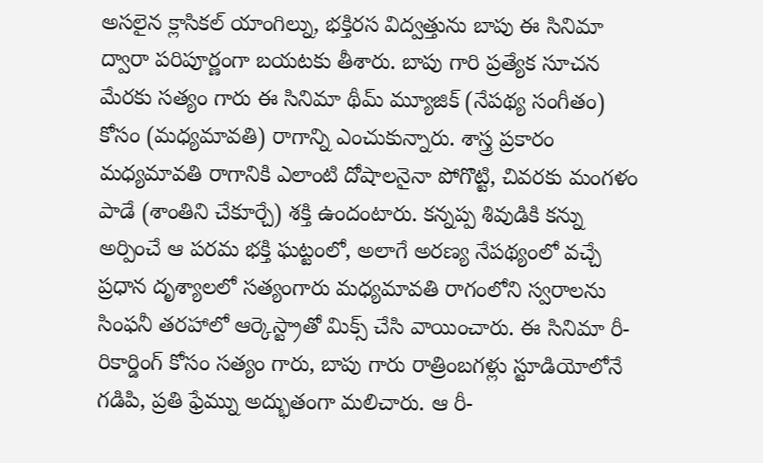అసలైన క్లాసికల్ యాంగిల్ను, భక్తిరస విద్వత్తును బాపు ఈ సినిమా ద్వారా పరిపూర్ణంగా బయటకు తీశారు. బాపు గారి ప్రత్యేక సూచన మేరకు సత్యం గారు ఈ సినిమా థీమ్ మ్యూజిక్ (నేపథ్య సంగీతం) కోసం (మధ్యమావతి) రాగాన్ని ఎంచుకున్నారు. శాస్త్ర ప్రకారం మధ్యమావతి రాగానికి ఎలాంటి దోషాలనైనా పోగొట్టి, చివరకు మంగళం పాడే (శాంతిని చేకూర్చే) శక్తి ఉందంటారు. కన్నప్ప శివుడికి కన్ను అర్పించే ఆ పరమ భక్తి ఘట్టంలో, అలాగే అరణ్య నేపథ్యంలో వచ్చే ప్రధాన దృశ్యాలలో సత్యంగారు మధ్యమావతి రాగంలోని స్వరాలను సింఫనీ తరహాలో ఆర్కెస్ట్రాతో మిక్స్ చేసి వాయించారు. ఈ సినిమా రీ-రికార్డింగ్ కోసం సత్యం గారు, బాపు గారు రాత్రింబగళ్లు స్టూడియోలోనే గడిపి, ప్రతి ఫ్రేమ్ను అద్భుతంగా మలిచారు. ఆ రీ-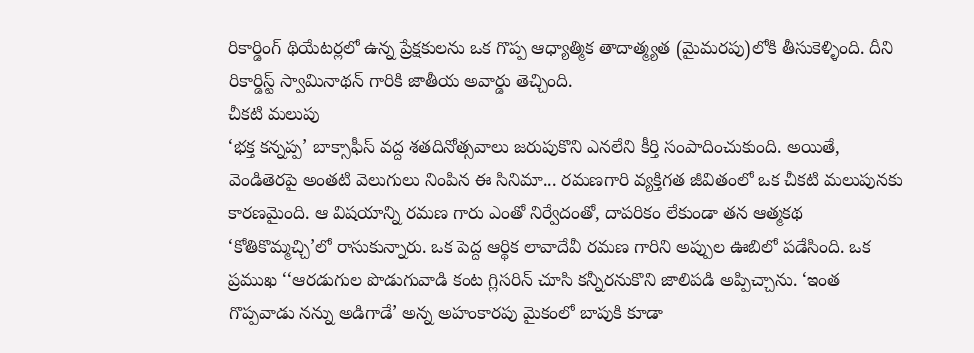రికార్డింగ్ థియేటర్లలో ఉన్న ప్రేక్షకులను ఒక గొప్ప ఆధ్యాత్మిక తాదాత్మ్యత (మైమరపు)లోకి తీసుకెళ్ళింది. దీని రికార్డిస్ట్ స్వామినాథన్ గారికి జాతీయ అవార్డు తెచ్చింది.
చీకటి మలుపు
‘భక్త కన్నప్ప’ బాక్సాఫీస్ వద్ద శతదినోత్సవాలు జరుపుకొని ఎనలేని కీర్తి సంపాదించుకుంది. అయితే, వెండితెరపై అంతటి వెలుగులు నింపిన ఈ సినిమా... రమణగారి వ్యక్తిగత జీవితంలో ఒక చీకటి మలుపునకు కారణమైంది. ఆ విషయాన్ని రమణ గారు ఎంతో నిర్వేదంతో, దాపరికం లేకుండా తన ఆత్మకథ ‘కోతికొమ్మచ్చి’లో రాసుకున్నారు. ఒక పెద్ద ఆర్థిక లావాదేవీ రమణ గారిని అప్పుల ఊబిలో పడేసింది. ఒక ప్రముఖ ‘‘ఆరడుగుల పొడుగువాడి కంట గ్లిసరిన్ చూసి కన్నీరనుకొని జాలిపడి అప్పిచ్చాను. ‘ఇంత గొప్పవాడు నన్ను అడిగాడే’ అన్న అహంకారపు మైకంలో బాపుకి కూడా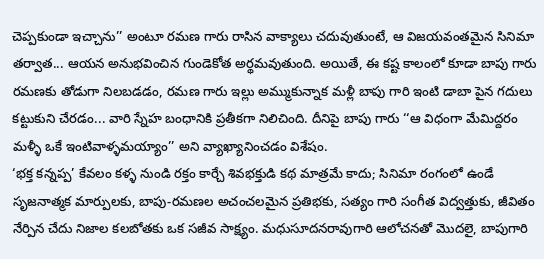చెప్పకుండా ఇచ్చాను’’ అంటూ రమణ గారు రాసిన వాక్యాలు చదువుతుంటే, ఆ విజయవంతమైన సినిమా తర్వాత... ఆయన అనుభవించిన గుండెకోత అర్థమవుతుంది. అయితే, ఈ కష్ట కాలంలో కూడా బాపు గారు రమణకు తోడుగా నిలబడడం, రమణ గారు ఇల్లు అమ్ముకున్నాక మళ్లీ బాపు గారి ఇంటి డాబా పైన గదులు కట్టుకుని చేరడం... వారి స్నేహ బంధానికి ప్రతీకగా నిలిచింది. దీనిపై బాపు గారు ‘‘ఆ విధంగా మేమిద్దరం మళ్ళీ ఒకే ఇంటివాళ్ళమయ్యాం’’ అని వ్యాఖ్యానించడం విశేషం.
‘భక్త కన్నప్ప’ కేవలం కళ్ళ నుండి రక్తం కార్చే శివభక్తుడి కథ మాత్రమే కాదు; సినిమా రంగంలో ఉండే సృజనాత్మక మార్పులకు, బాపు-రమణల అచంచలమైన ప్రతిభకు, సత్యం గారి సంగీత విద్వత్తుకు, జీవితం నేర్పిన చేదు నిజాల కలబోతకు ఒక సజీవ సాక్ష్యం. మధుసూదనరావుగారి ఆలోచనతో మొదలై, బాపుగారి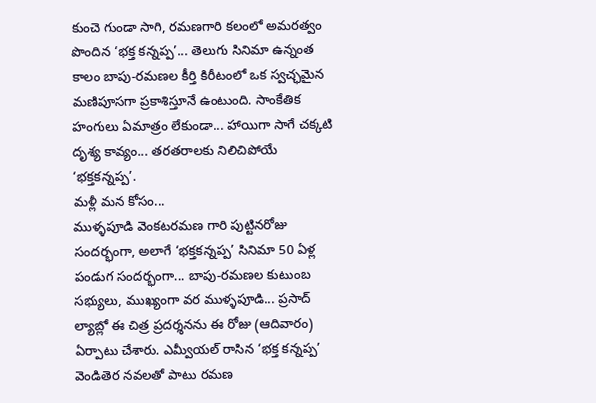కుంచె గుండా సాగి, రమణగారి కలంలో అమరత్వం పొందిన ‘భక్త కన్నప్ప’... తెలుగు సినిమా ఉన్నంత కాలం బాపు-రమణల కీర్తి కిరీటంలో ఒక స్వచ్ఛమైన మణిపూసగా ప్రకాశిస్తూనే ఉంటుంది. సాంకేతిక హంగులు ఏమాత్రం లేకుండా... హాయిగా సాగే చక్కటి దృశ్య కావ్యం... తరతరాలకు నిలిచిపోయే ‘భక్తకన్నప్ప’.
మళ్లీ మన కోసం...
ముళ్ళపూడి వెంకటరమణ గారి పుట్టినరోజు సందర్భంగా, అలాగే ‘భక్తకన్నప్ప’ సినిమా 50 ఏళ్ల పండుగ సందర్భంగా... బాపు-రమణల కుటుంబ సభ్యులు, ముఖ్యంగా వర ముళ్ళపూడి... ప్రసాద్ ల్యాబ్లో ఈ చిత్ర ప్రదర్శనను ఈ రోజు (ఆదివారం) ఏర్పాటు చేశారు. ఎమ్వీయల్ రాసిన ‘భక్త కన్నప్ప’ వెండితెర నవలతో పాటు రమణ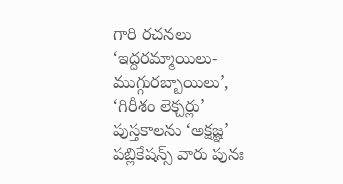గారి రచనలు ‘ఇద్దరమ్మాయిలు- ముగ్గురబ్బాయిలు’, ‘గిరీశం లెక్చర్లు’ పుస్తకాలను ‘అక్షజ్ఞ’ పబ్లికేషన్స్ వారు పునః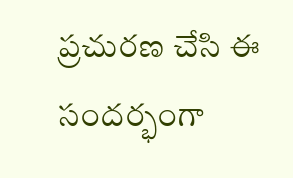ప్రచురణ చేసి ఈ సందర్భంగా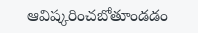ఆవిష్కరించబోతూండడం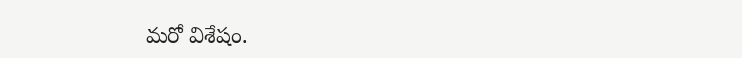మరో విశేషం.